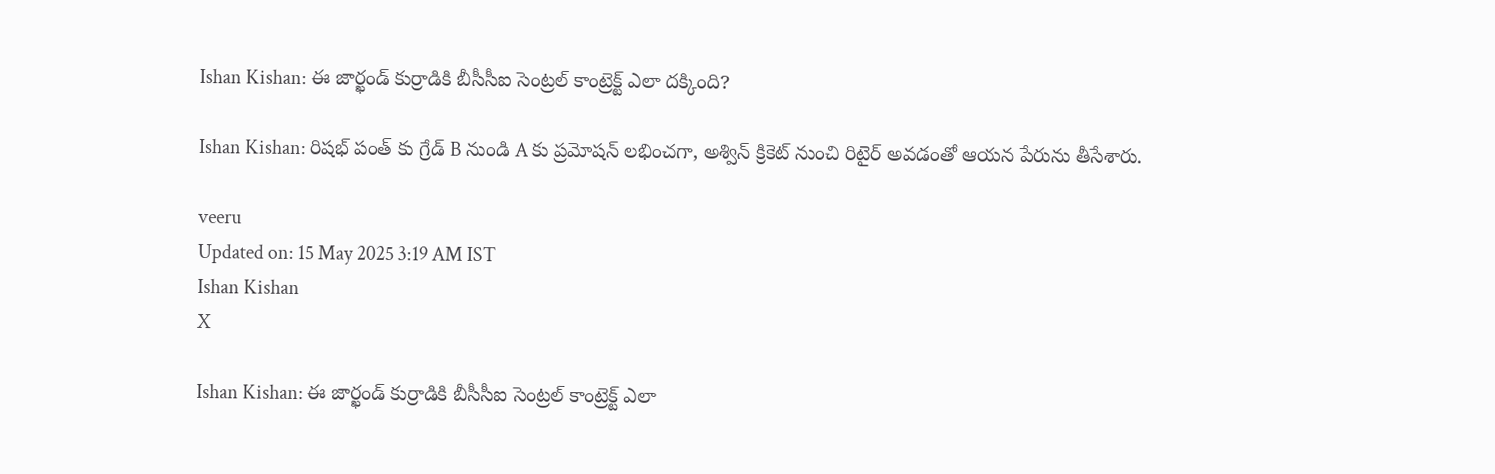Ishan Kishan: ఈ జార్ఖండ్‌ కుర్రాడికి బీసీసీఐ సెంట్రల్‌ కాంట్రెక్ట్ ఎలా దక్కింది?

Ishan Kishan: రిషభ్ పంత్ కు గ్రేడ్ B నుండి A కు ప్రమోషన్ లభించగా, అశ్విన్ క్రికెట్ నుంచి రిటైర్ అవడంతో ఆయన పేరును తీసేశారు.

veeru
Updated on: 15 May 2025 3:19 AM IST
Ishan Kishan
X

Ishan Kishan: ఈ జార్ఖండ్‌ కుర్రాడికి బీసీసీఐ సెంట్రల్‌ కాంట్రెక్ట్ ఎలా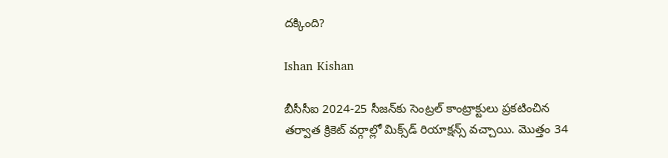దక్కింది?

Ishan Kishan

బీసీసీఐ 2024-25 సీజన్‌కు సెంట్రల్‌ కాంట్రాక్టులు ప్రకటించిన తర్వాత క్రికెట్ వర్గాల్లో మిక్స్‌డ్ రియాక్షన్స్ వచ్చాయి. మొత్తం 34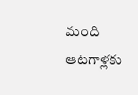మంది ఆటగాళ్లకు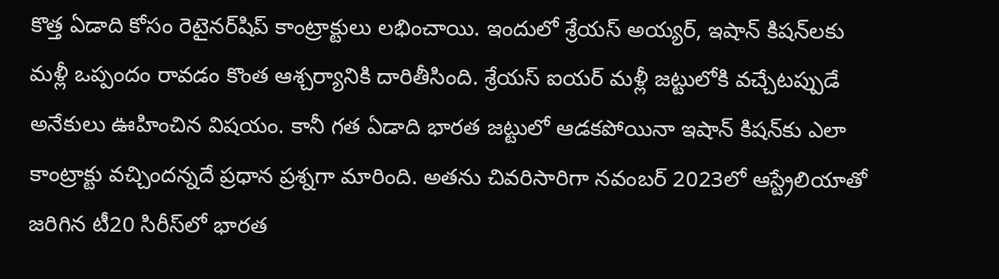కొత్త ఏడాది కోసం రెటైనర్‌షిప్ కాంట్రాక్టులు లభించాయి. ఇందులో శ్రేయస్ అయ్యర్, ఇషాన్ కిషన్‌లకు మళ్లీ ఒప్పందం రావడం కొంత ఆశ్చర్యానికి దారితీసింది. శ్రేయస్ ఐయర్ మళ్లీ జట్టులోకి వచ్చేటప్పుడే అనేకులు ఊహించిన విషయం. కానీ గత ఏడాది భారత జట్టులో ఆడకపోయినా ఇషాన్ కిషన్‌కు ఎలా కాంట్రాక్టు వచ్చిందన్నదే ప్రధాన ప్రశ్నగా మారింది. అతను చివరిసారిగా నవంబర్ 2023లో ఆస్ట్రేలియాతో జరిగిన టీ20 సిరీస్‌లో భారత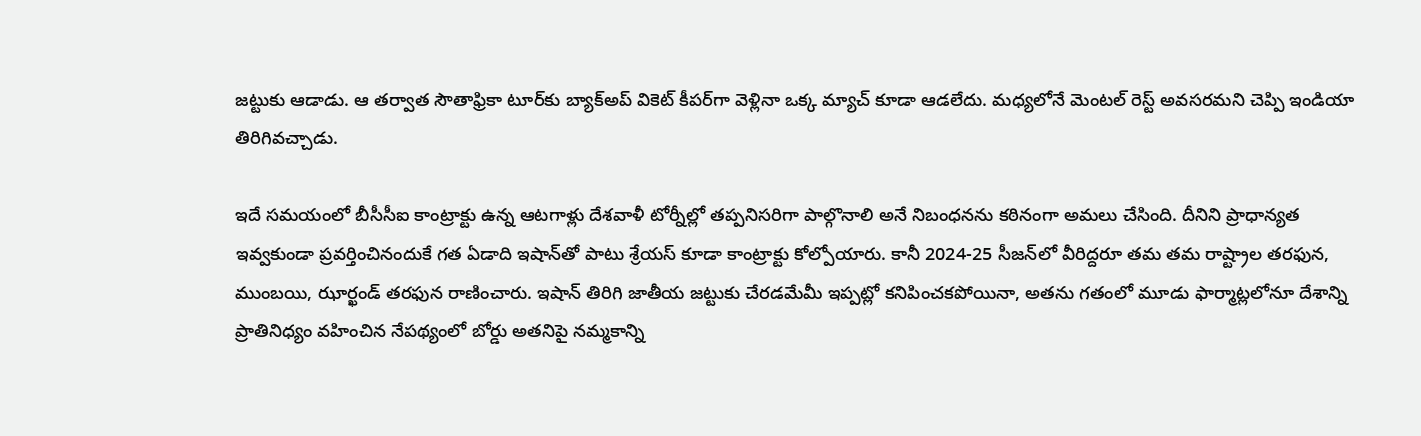జట్టుకు ఆడాడు. ఆ తర్వాత సౌతాఫ్రికా టూర్‌కు బ్యాక్‌అప్ వికెట్ కీపర్‌గా వెళ్లినా ఒక్క మ్యాచ్ కూడా ఆడలేదు. మధ్యలోనే మెంటల్ రెస్ట్ అవసరమని చెప్పి ఇండియా తిరిగివచ్చాడు.

ఇదే సమయంలో బీసీసీఐ కాంట్రాక్టు ఉన్న ఆటగాళ్లు దేశవాళీ టోర్నీల్లో తప్పనిసరిగా పాల్గొనాలి అనే నిబంధనను కఠినంగా అమలు చేసింది. దీనిని ప్రాధాన్యత ఇవ్వకుండా ప్రవర్తించినందుకే గత ఏడాది ఇషాన్‌తో పాటు శ్రేయస్ కూడా కాంట్రాక్టు కోల్పోయారు. కానీ 2024-25 సీజన్‌లో వీరిద్దరూ తమ తమ రాష్ట్రాల తరఫున, ముంబయి, ఝార్ఖండ్ తరఫున రాణించారు. ఇషాన్ తిరిగి జాతీయ జట్టుకు చేరడమేమీ ఇప్పట్లో కనిపించకపోయినా, అతను గతంలో మూడు ఫార్మాట్లలోనూ దేశాన్ని ప్రాతినిధ్యం వహించిన నేపథ్యంలో బోర్డు అతనిపై నమ్మకాన్ని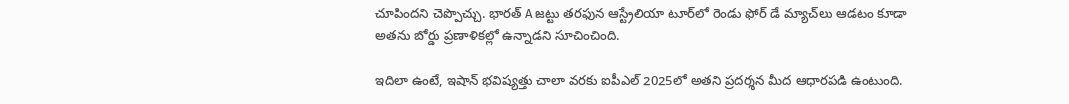చూపిందని చెప్పొచ్చు. భారత్ A జట్టు తరఫున ఆస్ట్రేలియా టూర్‌లో రెండు ఫోర్ డే మ్యాచ్‌లు ఆడటం కూడా అతను బోర్డు ప్రణాళికల్లో ఉన్నాడని సూచించింది.

ఇదిలా ఉంటే, ఇషాన్ భవిష్యత్తు చాలా వరకు ఐపీఎల్ 2025లో అతని ప్రదర్శన మీద ఆధారపడి ఉంటుంది.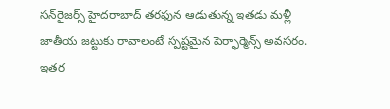సన్‌రైజర్స్ హైదరాబాద్ తరఫున ఆడుతున్న ఇతడు మళ్లీ జాతీయ జట్టుకు రావాలంటే స్పష్టమైన పెర్ఫార్మెన్స్ అవసరం. ఇతర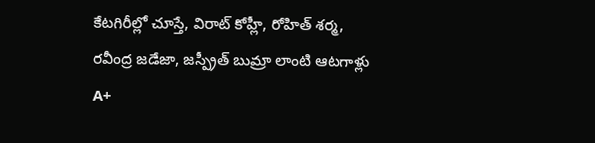కేటగిరీల్లో చూస్తే, విరాట్ కోహ్లీ, రోహిత్ శర్మ, రవీంద్ర జడేజా, జస్ప్రీత్ బుమ్రా లాంటి ఆటగాళ్లు A+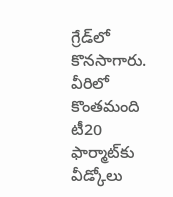గ్రేడ్‌లో కొనసాగారు. వీరిలో కొంతమంది టీ20 ఫార్మాట్‌కు వీడ్కోలు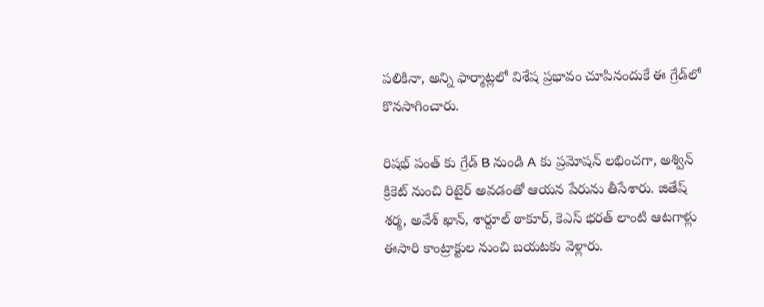పలికినా, అన్ని ఫార్మాట్లలో విశేష ప్రభావం చూపినందుకే ఈ గ్రేడ్‌లో కొనసాగించారు.

రిషభ్ పంత్ కు గ్రేడ్ B నుండి A కు ప్రమోషన్ లభించగా, అశ్విన్ క్రికెట్ నుంచి రిటైర్ అవడంతో ఆయన పేరును తీసేశారు. జితేష్ శర్మ, అవేశ్ ఖాన్, శార్దూల్ ఠాకూర్, కెఎస్ భరత్ లాంటి ఆటగాళ్లు ఈసారి కాంట్రాక్టుల నుంచి బయటకు వెళ్లారు.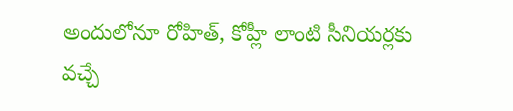అందులోనూ రోహిత్, కోహ్లీ లాంటి సీనియర్లకు వచ్చే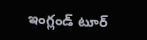ఇంగ్లండ్ టూర్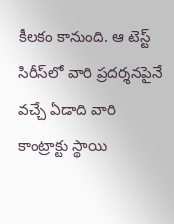కీలకం కానుంది. ఆ టెస్ట్ సిరీస్‌లో వారి ప్రదర్శనపైనే వచ్చే ఏడాది వారి కాంట్రాక్టు స్థాయి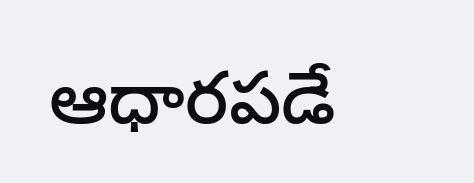ఆధారపడే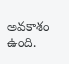అవకాశం ఉంది.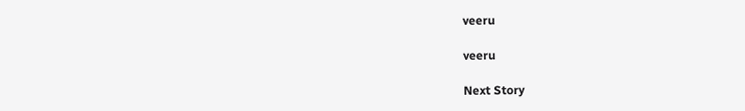veeru

veeru

Next Story